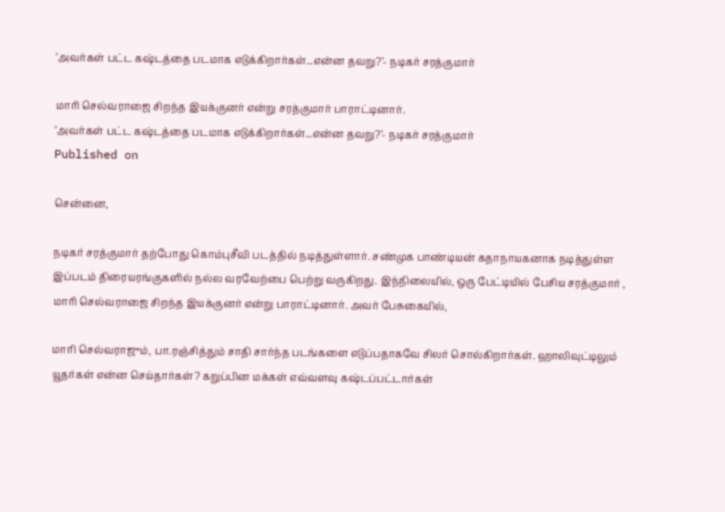’அவர்கள் பட்ட கஷ்டத்தை படமாக எடுக்கிறார்கள்...என்ன தவறு?’- நடிகர் சரத்குமார்

மாரி செல்வராஜை சிறந்த இயக்குனர் என்று சரத்குமார் பாராட்டினார்.
’அவர்கள் பட்ட கஷ்டத்தை படமாக எடுக்கிறார்கள்...என்ன தவறு?’- நடிகர் சரத்குமார்
Published on

சென்னை,

நடிகர் சரத்குமார் தற்போது கொம்புசீவி படத்தில் நடித்துள்ளார். சண்முக பாண்டியன் கதாநாயகனாக நடித்துள்ள இப்படம் திரையரங்குகளில் நல்ல வரவேற்பை பெற்று வருகிறது. இந்நிலையில், ஒரு பேட்டியில் பேசிய சரத்குமார் , மாரி செல்வராஜை சிறந்த இயக்குனர் என்று பாராட்டினார். அவர் பேசுகையில்,

மாரி செல்வராஜும், பா.ரஞ்சித்தும் சாதி சார்ந்த படங்களை எடுப்பதாகவே சிலர் சொல்கிறார்கள். ஹாலிவுட்டிலும் யூதர்கள் என்ன செய்தார்கள்? கறுப்பின மக்கள் எவ்வளவு கஷ்டப்பட்டார்கள்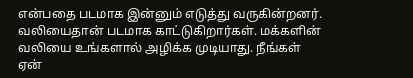என்பதை படமாக இன்னும் எடுத்து வருகின்றனர். வலியைதான் படமாக காட்டுகிறார்கள். மக்களின் வலியை உங்களால் அழிக்க முடியாது. நீங்கள் ஏன்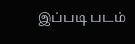இப்படி படம்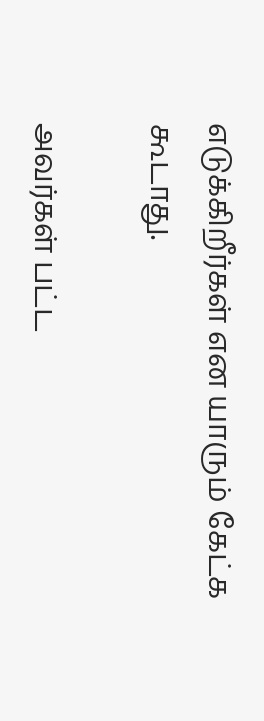எடுக்கிறீர்கள் என யாரும் கேட்க கூடாது.

அவர்கள் பட்ட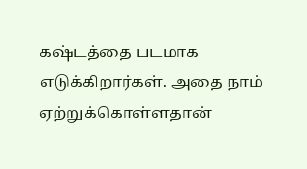கஷ்டத்தை படமாக எடுக்கிறார்கள். அதை நாம் ஏற்றுக்கொள்ளதான்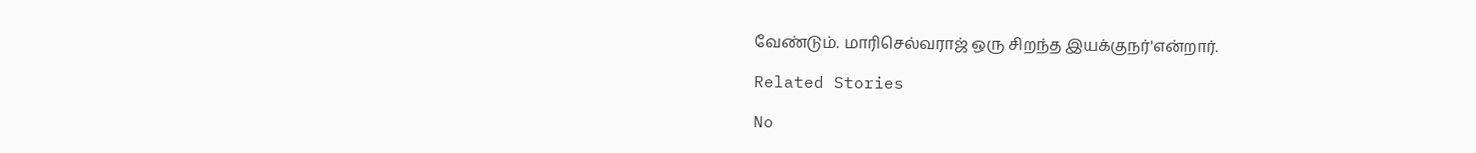வேண்டும். மாரிசெல்வராஜ் ஒரு சிறந்த இயக்குநர்'என்றார்.

Related Stories

No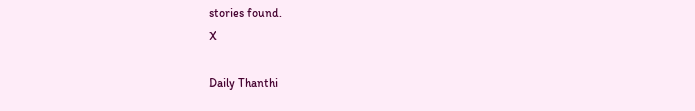stories found.
X

Daily Thanthi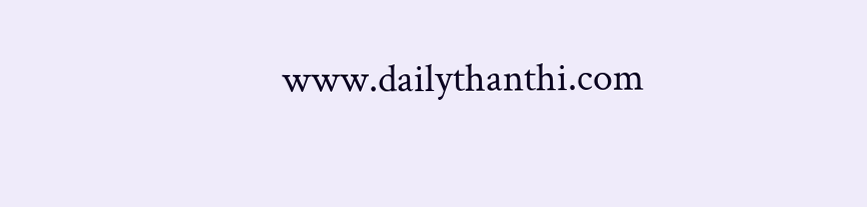www.dailythanthi.com